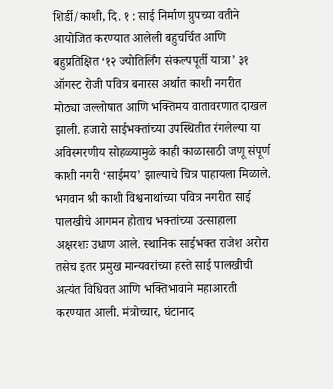शिर्डी/काशी, दि. १ : साई निर्माण ग्रुपच्या वतीने आयोजित करण्यात आलेली बहुचर्चित आणि बहुप्रतिक्षित ‘१२ ज्योतिर्लिंग संकल्पपूर्ती यात्रा’ ३१ ऑगस्ट रोजी पवित्र बनारस अर्थात काशी नगरीत मोठ्या जल्लोषात आणि भक्तिमय वातावरणात दाखल झाली. हजारो साईभक्तांच्या उपस्थितीत रंगलेल्या या अविस्मरणीय सोहळ्यामुळे काही काळासाठी जणू संपूर्ण काशी नगरी ‘साईमय’ झाल्याचे चित्र पाहायला मिळाले.
भगवान श्री काशी विश्वनाथांच्या पवित्र नगरीत साई पालखीचे आगमन होताच भक्तांच्या उत्साहाला अक्षरशः उधाण आले. स्थानिक साईभक्त राजेश अरोरा तसेच इतर प्रमुख मान्यवरांच्या हस्ते साई पालखीची अत्यंत विधिवत आणि भक्तिभावाने महाआरती करण्यात आली. मंत्रोच्चार, घंटानाद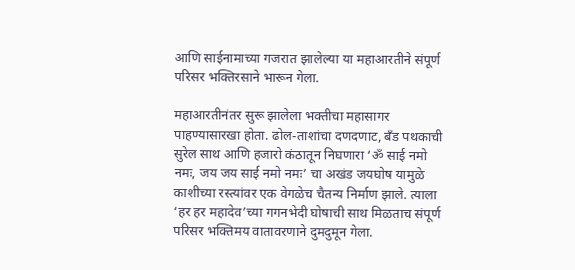आणि साईनामाच्या गजरात झालेल्या या महाआरतीने संपूर्ण परिसर भक्तिरसाने भारून गेला.

महाआरतीनंतर सुरू झालेला भक्तीचा महासागर पाहण्यासारखा होता. ढोल-ताशांचा दणदणाट, बँड पथकाची सुरेल साथ आणि हजारो कंठातून निघणारा ‘ॐ साई नमो नमः, जय जय साई नमो नमः’ चा अखंड जयघोष यामुळे काशीच्या रस्त्यांवर एक वेगळेच चैतन्य निर्माण झाले. त्याला ‘हर हर महादेव’च्या गगनभेदी घोषाची साथ मिळताच संपूर्ण परिसर भक्तिमय वातावरणाने दुमदुमून गेला.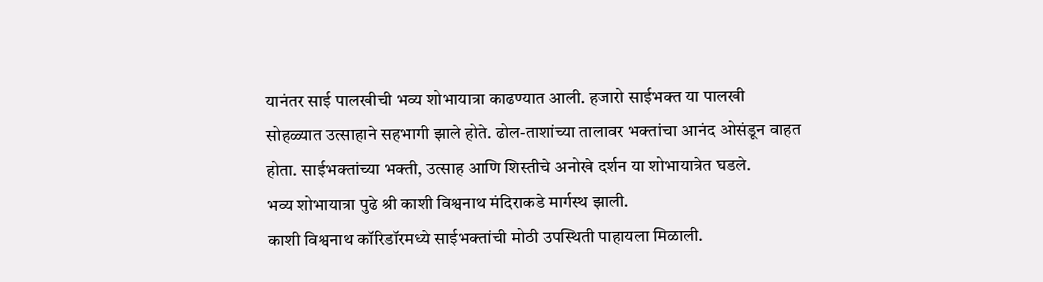यानंतर साई पालखीची भव्य शोभायात्रा काढण्यात आली. हजारो साईभक्त या पालखी सोहळ्यात उत्साहाने सहभागी झाले होते. ढोल-ताशांच्या तालावर भक्तांचा आनंद ओसंडून वाहत होता. साईभक्तांच्या भक्ती, उत्साह आणि शिस्तीचे अनोखे दर्शन या शोभायात्रेत घडले.
भव्य शोभायात्रा पुढे श्री काशी विश्वनाथ मंदिराकडे मार्गस्थ झाली.
काशी विश्वनाथ कॉरिडॉरमध्ये साईभक्तांची मोठी उपस्थिती पाहायला मिळाली.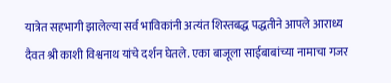यात्रेत सहभागी झालेल्या सर्व भाविकांनी अत्यंत शिस्तबद्ध पद्धतीने आपले आराध्य दैवत श्री काशी विश्वनाथ यांचे दर्शन घेतले. एका बाजूला साईबाबांच्या नामाचा गजर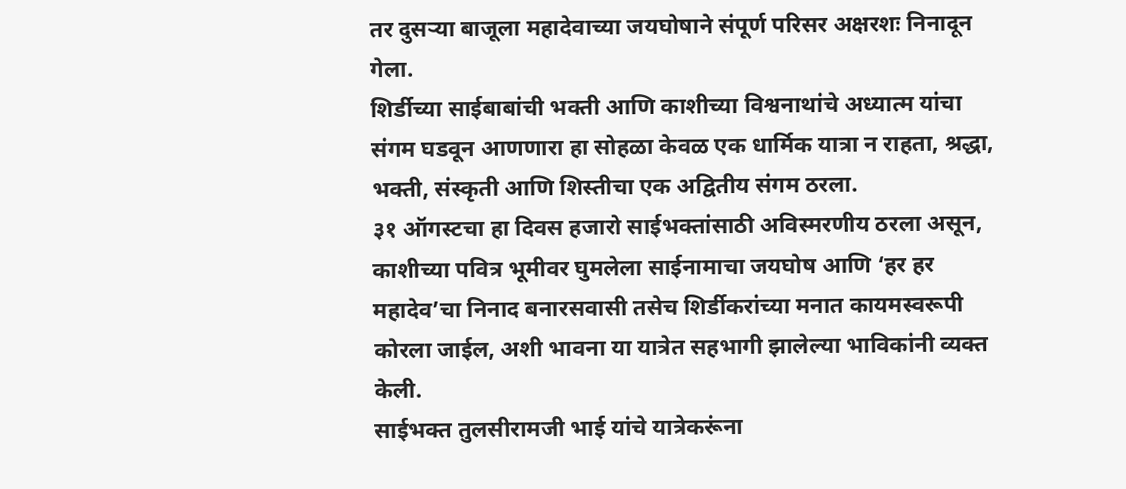तर दुसऱ्या बाजूला महादेवाच्या जयघोषाने संपूर्ण परिसर अक्षरशः निनादून गेला.
शिर्डीच्या साईबाबांची भक्ती आणि काशीच्या विश्वनाथांचे अध्यात्म यांचा संगम घडवून आणणारा हा सोहळा केवळ एक धार्मिक यात्रा न राहता, श्रद्धा, भक्ती, संस्कृती आणि शिस्तीचा एक अद्वितीय संगम ठरला.
३१ ऑगस्टचा हा दिवस हजारो साईभक्तांसाठी अविस्मरणीय ठरला असून, काशीच्या पवित्र भूमीवर घुमलेला साईनामाचा जयघोष आणि ‘हर हर महादेव’चा निनाद बनारसवासी तसेच शिर्डीकरांच्या मनात कायमस्वरूपी कोरला जाईल, अशी भावना या यात्रेत सहभागी झालेल्या भाविकांनी व्यक्त केली.
साईभक्त तुलसीरामजी भाई यांचे यात्रेकरूंना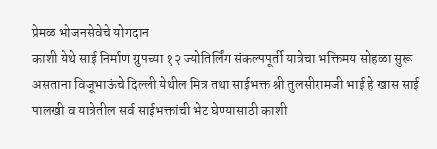प्रेमळ भोजनसेवेचे योगदान
काशी येथे साई निर्माण ग्रुपच्या १२ ज्योतिर्लिंग संकल्पपूर्ती यात्रेचा भक्तिमय सोहळा सुरू असताना विजूभाऊंचे दिल्ली येथील मित्र तथा साईभक्त श्री तुलसीरामजी भाई हे खास साई पालखी व यात्रेतील सर्व साईभक्तांची भेट घेण्यासाठी काशी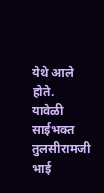येथे आले होते.
यावेळी साईभक्त तुलसीरामजी भाई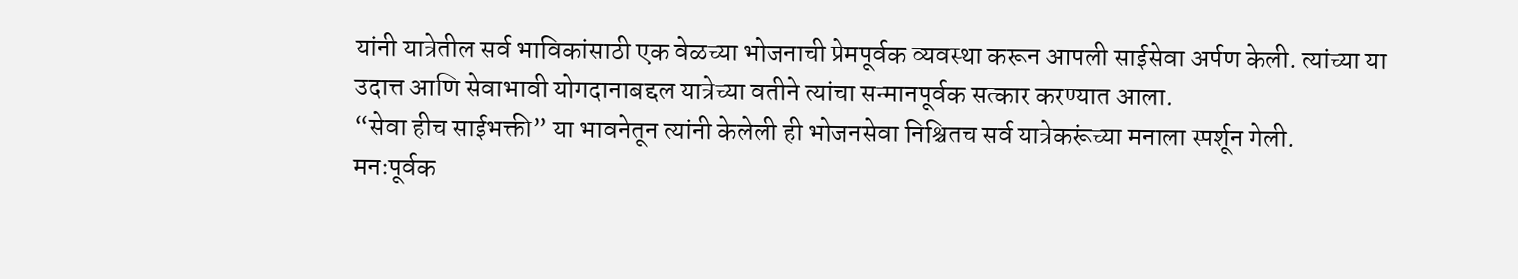यांनी यात्रेतील सर्व भाविकांसाठी एक वेळच्या भोजनाची प्रेमपूर्वक व्यवस्था करून आपली साईसेवा अर्पण केली. त्यांच्या या उदात्त आणि सेवाभावी योगदानाबद्दल यात्रेच्या वतीने त्यांचा सन्मानपूर्वक सत्कार करण्यात आला.
“सेवा हीच साईभक्ती” या भावनेतून त्यांनी केलेली ही भोजनसेवा निश्चितच सर्व यात्रेकरूंच्या मनाला स्पर्शून गेली.
मनःपूर्वक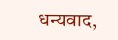धन्यवाद,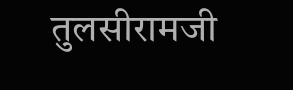तुलसीरामजी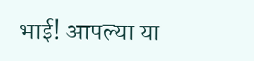भाई! आपल्या या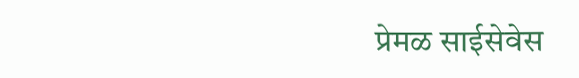प्रेमळ साईसेवेस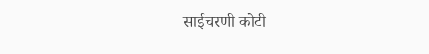साईचरणी कोटी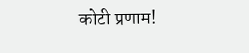कोटी प्रणाम!